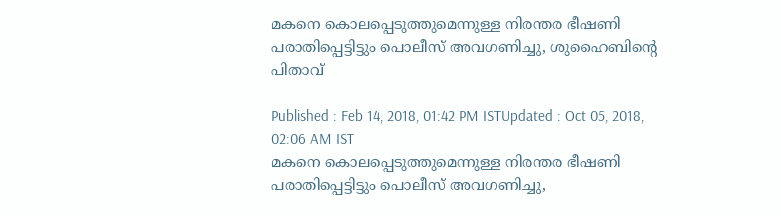മകനെ കൊലപ്പെടുത്തുമെന്നുള്ള നിരന്തര ഭീഷണി പരാതിപ്പെട്ടിട്ടും പൊലീസ് അവഗണിച്ചു, ശുഹൈബിന്റെ പിതാവ്

Published : Feb 14, 2018, 01:42 PM ISTUpdated : Oct 05, 2018, 02:06 AM IST
മകനെ കൊലപ്പെടുത്തുമെന്നുള്ള നിരന്തര ഭീഷണി പരാതിപ്പെട്ടിട്ടും പൊലീസ് അവഗണിച്ചു,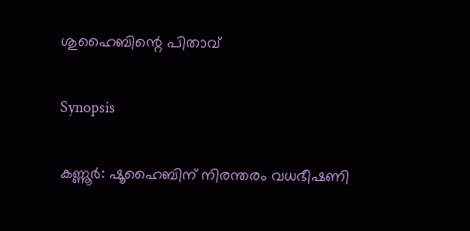ശുഹൈബിന്റെ പിതാവ്

Synopsis

കണ്ണൂര്‍: ഷൂഹൈബിന് നിരന്തരം വധഭീഷണി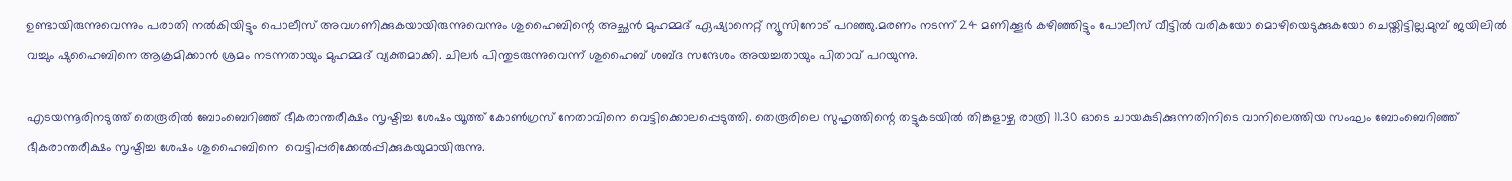ഉണ്ടായിരുന്നുവെന്നും പരാതി നൽകിയിട്ടും പൊലീസ് അവഗണിക്കുകയായിരുന്നുവെന്നും ശുഹൈബിന്റെ അച്ഛൻ മുഹമ്മദ് ഏഷ്യാനെറ്റ് ന്യൂസിനോട് പറഞ്ഞു.മരണം നടന്ന് 24 മണിക്കൂർ കഴിഞ്ഞിട്ടും പോലീസ് വീട്ടിൽ വരികയോ മൊഴിയെടുക്കുകയോ ചെയ്തിട്ടില്ല.മുമ്പ് ജയിലിൽ വച്ചും ഷുഹൈബിനെ ആക്രമിക്കാൻ ശ്രമം നടന്നതായും മുഹമ്മദ് വ്യക്തമാക്കി. ചിലര്‍ പിന്തുടരുന്നുവെന്ന് ശുഹൈബ് ശബ്ദ സന്ദേശം അയച്ചതായും പിതാവ് പറയുന്നു.

എടയന്നൂരിനടുത്ത് തെരൂരില്‍ ബോംബെറിഞ്ഞ് ഭീകരാന്തരീക്ഷം സൃഷ്ടിച്ച ശേഷം യൂത്ത് കോണ്‍ഗ്രസ് നേതാവിനെ വെട്ടിക്കൊലപ്പെടുത്തി. തെരൂരിലെ സുഹൃത്തിന്റെ തട്ടുകടയില്‍ തിങ്കളാഴ്ച രാത്രി 11.30 ഓടെ ചായകുടിക്കുന്നതിനിടെ വാനിലെത്തിയ സംഘം ബോംബെറിഞ്ഞ് ഭീകരാന്തരീക്ഷം സൃഷ്ടിച്ച ശേഷം ശുഹൈബിനെ  വെട്ടിപ്പരിക്കേല്‍പ്പിക്കുകയുമായിരുന്നു.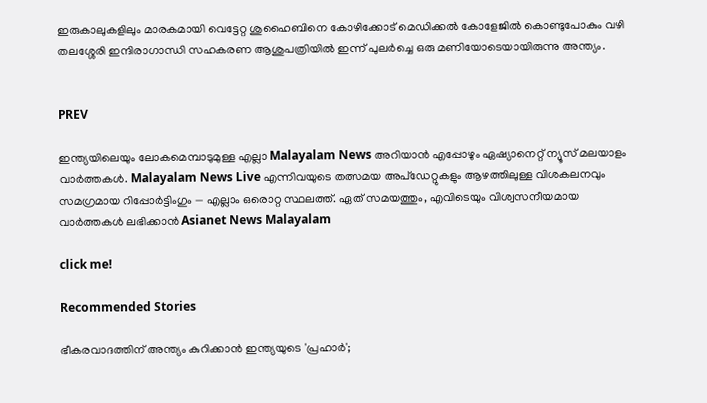ഇരുകാലുകളിലും മാരകമായി വെട്ടേറ്റ ശുഹൈബിനെ കോഴിക്കോട് മെഡിക്കല്‍ കോളേജില്‍ കൊണ്ടുപോകും വഴി തലശ്ശേരി ഇന്ദിരാഗാന്ധി സഹകരണ ആശുപത്രിയില്‍ ഇന്ന് പുലര്‍ച്ചെ ഒരു മണിയോടെയായിരുന്നു അന്ത്യം.


PREV

ഇന്ത്യയിലെയും ലോകമെമ്പാടുമുള്ള എല്ലാ Malayalam News അറിയാൻ എപ്പോഴും ഏഷ്യാനെറ്റ് ന്യൂസ് മലയാളം വാർത്തകൾ. Malayalam News Live എന്നിവയുടെ തത്സമയ അപ്‌ഡേറ്റുകളും ആഴത്തിലുള്ള വിശകലനവും സമഗ്രമായ റിപ്പോർട്ടിംഗും — എല്ലാം ഒരൊറ്റ സ്ഥലത്ത്. ഏത് സമയത്തും, എവിടെയും വിശ്വസനീയമായ വാർത്തകൾ ലഭിക്കാൻ Asianet News Malayalam

click me!

Recommended Stories

ഭീകരവാദത്തിന് അന്ത്യം കുറിക്കാൻ ഇന്ത്യയുടെ 'പ്രഹാർ';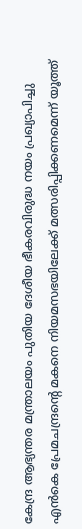കേന്ദ്ര ആഭ്യന്തര മന്ത്രാലയം പുതിയ ദേശീയ ഭീകരവിരുദ്ധ നയം പ്രഖ്യാപിച്ചു
എൻകെ പ്രേമചന്ദ്രൻ്റെ മകനെ നിയമസഭയിലേക്ക് മത്സരിപ്പിക്കണമെന്ന് യൂത്ത്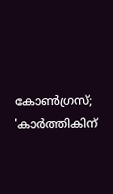കോൺഗ്രസ്; 'കാർത്തികിന്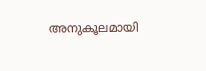അനുകൂലമായി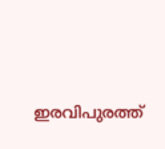ഇരവിപുരത്ത്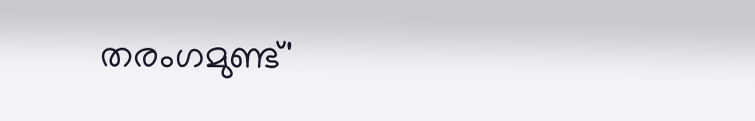തരംഗമുണ്ട്'